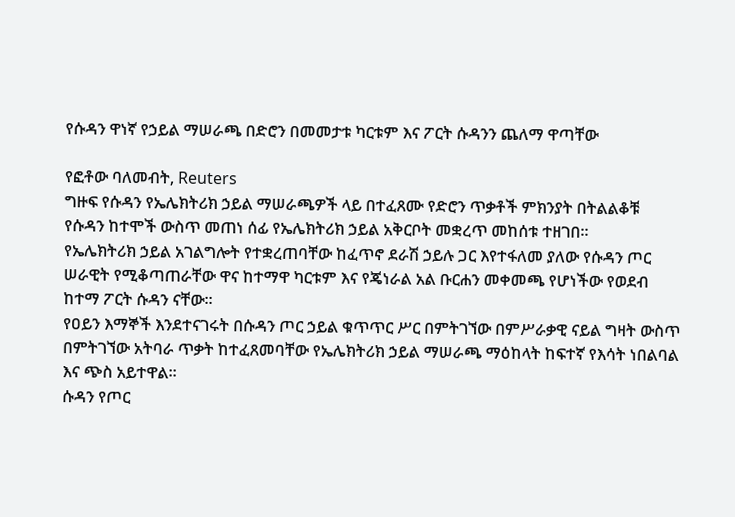የሱዳን ዋነኛ የኃይል ማሠራጫ በድሮን በመመታቱ ካርቱም እና ፖርት ሱዳንን ጨለማ ዋጣቸው

የፎቶው ባለመብት, Reuters
ግዙፍ የሱዳን የኤሌክትሪክ ኃይል ማሠራጫዎች ላይ በተፈጸሙ የድሮን ጥቃቶች ምክንያት በትልልቆቹ የሱዳን ከተሞች ውስጥ መጠነ ሰፊ የኤሌክትሪክ ኃይል አቅርቦት መቋረጥ መከሰቱ ተዘገበ።
የኤሌክትሪክ ኃይል አገልግሎት የተቋረጠባቸው ከፈጥኖ ደራሽ ኃይሉ ጋር እየተፋለመ ያለው የሱዳን ጦር ሠራዊት የሚቆጣጠራቸው ዋና ከተማዋ ካርቱም እና የጄነራል አል ቡርሐን መቀመጫ የሆነችው የወደብ ከተማ ፖርት ሱዳን ናቸው።
የዐይን እማኞች እንደተናገሩት በሱዳን ጦር ኃይል ቁጥጥር ሥር በምትገኘው በምሥራቃዊ ናይል ግዛት ውስጥ በምትገኘው አትባራ ጥቃት ከተፈጸመባቸው የኤሌክትሪክ ኃይል ማሠራጫ ማዕከላት ከፍተኛ የእሳት ነበልባል እና ጭስ አይተዋል።
ሱዳን የጦር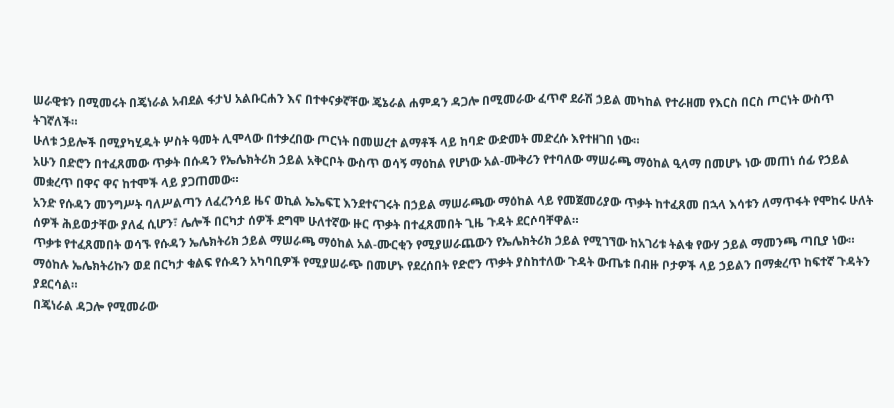ሠራዊቱን በሚመሩት በጄነራል አብደል ፋታህ አልቡርሐን እና በተቀናቃኛቸው ጄኔራል ሐምዳን ዳጋሎ በሚመራው ፈጥኖ ደራሽ ኃይል መካከል የተራዘመ የእርስ በርስ ጦርነት ውስጥ ትገኛለች።
ሁለቱ ኃይሎች በሚያካሂዱት ሦስት ዓመት ሊሞላው በተቃረበው ጦርነት በመሠረተ ልማቶች ላይ ከባድ ውድመት መድረሱ እየተዘገበ ነው።
አሁን በድሮን በተፈጸመው ጥቃት በሱዳን የኤሌክትሪክ ኃይል አቅርቦት ውስጥ ወሳኝ ማዕከል የሆነው አል-ሙቅሪን የተባለው ማሠራጫ ማዕከል ዒላማ በመሆኑ ነው መጠነ ሰፊ የኃይል መቋረጥ በዋና ዋና ከተሞች ላይ ያጋጠመው።
አንድ የሱዳን መንግሥት ባለሥልጣን ለፈረንሳይ ዜና ወኪል ኤኤፍፒ እንደተናገሩት በኃይል ማሠራጫው ማዕከል ላይ የመጀመሪያው ጥቃት ከተፈጸመ በኋላ እሳቱን ለማጥፋት የሞከሩ ሁለት ሰዎች ሕይወታቸው ያለፈ ሲሆን፣ ሌሎች በርካታ ሰዎች ደግሞ ሁለተኛው ዙር ጥቃት በተፈጸመበት ጊዜ ጉዳት ደርሶባቸዋል።
ጥቃቱ የተፈጸመበት ወሳኙ የሱዳን ኤሌክትሪክ ኃይል ማሠራጫ ማዕከል አል-ሙርቂን የሚያሠራጨውን የኤሌክትሪክ ኃይል የሚገኘው ከአገሪቱ ትልቁ የውሃ ኃይል ማመንጫ ጣቢያ ነው።
ማዕከሉ ኤሌክትሪኩን ወደ በርካታ ቁልፍ የሱዳን አካባቢዎች የሚያሠራጭ በመሆኑ የደረሰበት የድሮን ጥቃት ያስከተለው ጉዳት ውጤቱ በብዙ ቦታዎች ላይ ኃይልን በማቋረጥ ከፍተኛ ጉዳትን ያደርሳል።
በጄነራል ዳጋሎ የሚመራው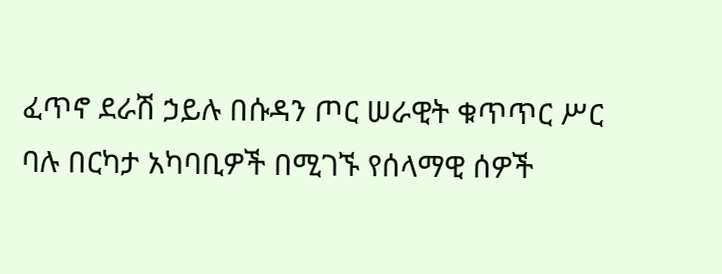ፈጥኖ ደራሽ ኃይሉ በሱዳን ጦር ሠራዊት ቁጥጥር ሥር ባሉ በርካታ አካባቢዎች በሚገኙ የሰላማዊ ሰዎች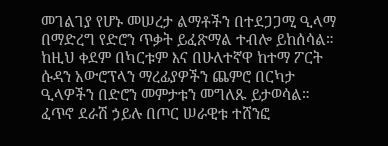መገልገያ የሆኑ መሠረታ ልማቶችን በተደጋጋሚ ዒላማ በማድረግ የድሮን ጥቃት ይፈጽማል ተብሎ ይከሰሳል።
ከዚህ ቀደም በካርቱም እና በሁለተኛዋ ከተማ ፖርት ሱዳን አውሮፕላን ማረፊያዎችን ጨምሮ በርካታ ዒላዎችን በድሮን መምታቱን መግለጹ ይታወሳል።
ፈጥኖ ደራሽ ኃይሉ በጦር ሠራዊቱ ተሸንፎ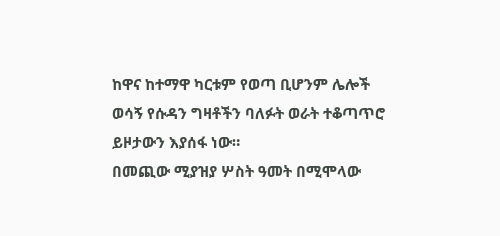ከዋና ከተማዋ ካርቱም የወጣ ቢሆንም ሌሎች ወሳኝ የሱዳን ግዛቶችን ባለፉት ወራት ተቆጣጥሮ ይዞታውን እያሰፋ ነው።
በመጪው ሚያዝያ ሦስት ዓመት በሚሞላው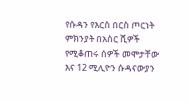የሱዳን የእርስ በርስ ጦርነት ምክንያት በአስር ሺዎች የሚቆጠሩ ሰዎች መሞታቸው እና 12 ሚሊዮን ሱዳናውያን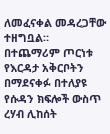ለመፈናቀል መዳረጋቸው ተዘግቧል።
በተጨማሪም ጦርነቱ የእርዳታ አቅርቦትን በማደናቀፉ በተለያዩ የሱዳን ክፍሎች ውስጥ ረሃብ ሊከሰት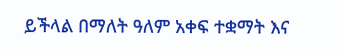ይችላል በማለት ዓለም አቀፍ ተቋማት እና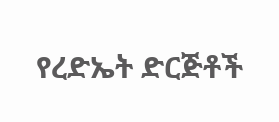የረድኤት ድርጅቶች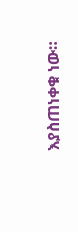እያስጠነቀቁ ነው።